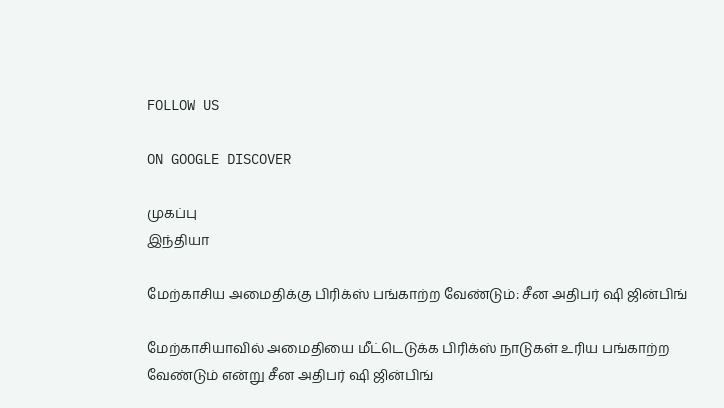FOLLOW US

ON GOOGLE DISCOVER

முகப்பு
இந்தியா

மேற்காசிய அமைதிக்கு பிரிக்ஸ் பங்காற்ற வேண்டும்: சீன அதிபர் ஷி ஜின்பிங்

மேற்காசியாவில் அமைதியை மீட்டெடுக்க பிரிக்ஸ் நாடுகள் உரிய பங்காற்ற வேண்டும் என்று சீன அதிபர் ஷி ஜின்பிங்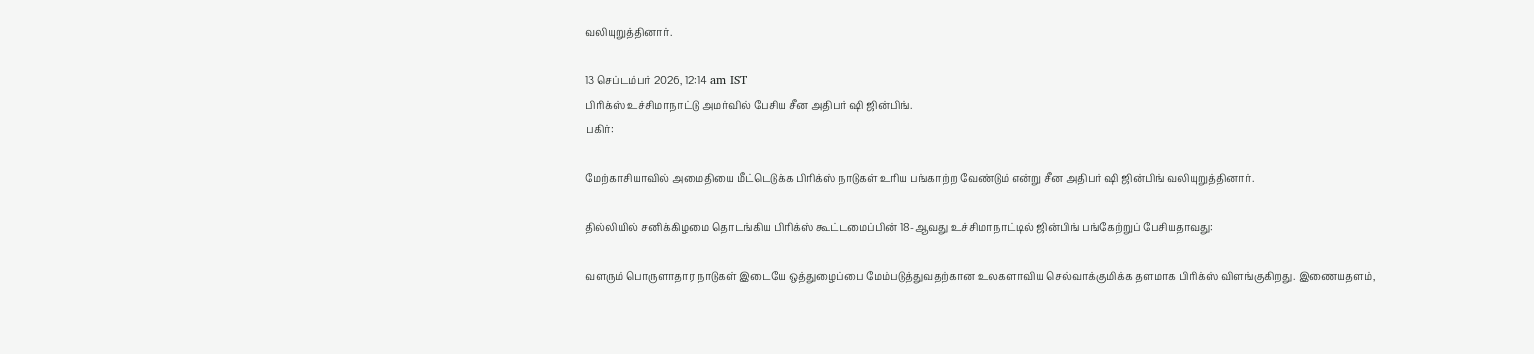வலியுறுத்தினார்.

13 செப்டம்பர் 2026, 12:14 am IST
பிரிக்ஸ் உச்சிமாநாட்டு அமர்வில் பேசிய சீன அதிபர் ஷி ஜின்பிங்.
பகிர்:

மேற்காசியாவில் அமைதியை மீட்டெடுக்க பிரிக்ஸ் நாடுகள் உரிய பங்காற்ற வேண்டும் என்று சீன அதிபர் ஷி ஜின்பிங் வலியுறுத்தினார்.

தில்லியில் சனிக்கிழமை தொடங்கிய பிரிக்ஸ் கூட்டமைப்பின் 18-ஆவது உச்சிமாநாட்டில் ஜின்பிங் பங்கேற்றுப் பேசியதாவது:

வளரும் பொருளாதார நாடுகள் இடையே ஒத்துழைப்பை மேம்படுத்துவதற்கான உலகளாவிய செல்வாக்குமிக்க தளமாக பிரிக்ஸ் விளங்குகிறது. இணையதளம்,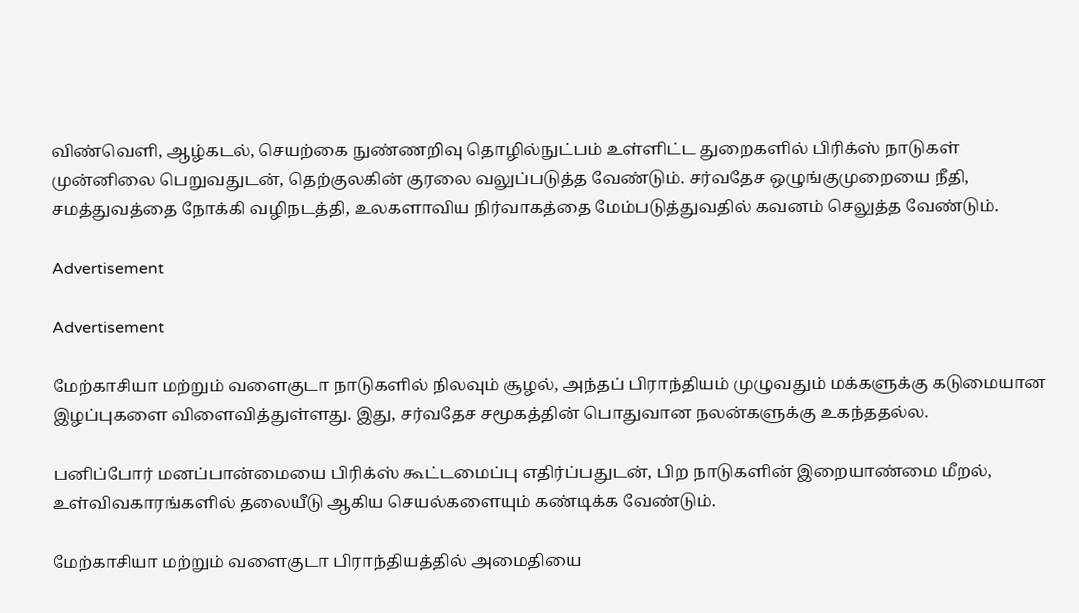விண்வெளி, ஆழ்கடல், செயற்கை நுண்ணறிவு தொழில்நுட்பம் உள்ளிட்ட துறைகளில் பிரிக்ஸ் நாடுகள் முன்னிலை பெறுவதுடன், தெற்குலகின் குரலை வலுப்படுத்த வேண்டும். சர்வதேச ஒழுங்குமுறையை நீதி, சமத்துவத்தை நோக்கி வழிநடத்தி, உலகளாவிய நிர்வாகத்தை மேம்படுத்துவதில் கவனம் செலுத்த வேண்டும்.

Advertisement

Advertisement

மேற்காசியா மற்றும் வளைகுடா நாடுகளில் நிலவும் சூழல், அந்தப் பிராந்தியம் முழுவதும் மக்களுக்கு கடுமையான இழப்புகளை விளைவித்துள்ளது. இது, சர்வதேச சமூகத்தின் பொதுவான நலன்களுக்கு உகந்ததல்ல.

பனிப்போர் மனப்பான்மையை பிரிக்ஸ் கூட்டமைப்பு எதிர்ப்பதுடன், பிற நாடுகளின் இறையாண்மை மீறல், உள்விவகாரங்களில் தலையீடு ஆகிய செயல்களையும் கண்டிக்க வேண்டும்.

மேற்காசியா மற்றும் வளைகுடா பிராந்தியத்தில் அமைதியை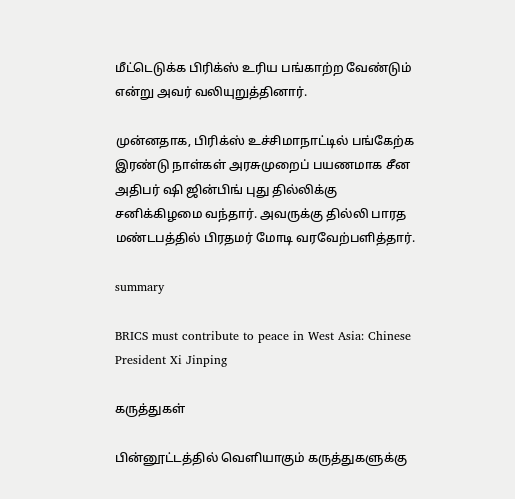மீட்டெடுக்க பிரிக்ஸ் உரிய பங்காற்ற வேண்டும் என்று அவர் வலியுறுத்தினார்.

முன்னதாக, பிரிக்ஸ் உச்சிமாநாட்டில் பங்கேற்க இரண்டு நாள்கள் அரசுமுறைப் பயணமாக சீன அதிபர் ஷி ஜின்பிங் புது தில்லிக்கு சனிக்கிழமை வந்தார். அவருக்கு தில்லி பாரத மண்டபத்தில் பிரதமர் மோடி வரவேற்பளித்தார்.

summary

BRICS must contribute to peace in West Asia: Chinese President Xi Jinping

கருத்துகள்

பின்னூட்டத்தில் வெளியாகும் கருத்துகளுக்கு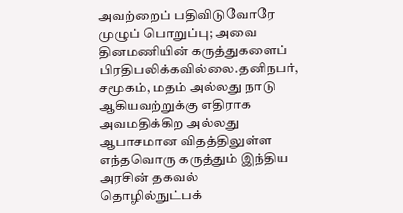அவற்றைப் பதிவிடுவோரே முழுப் பொறுப்பு; அவை தினமணியின் கருத்துகளைப் பிரதிபலிக்கவில்லை.தனிநபர், சமூகம், மதம் அல்லது நாடு ஆகியவற்றுக்கு எதிராக அவமதிக்கிற அல்லது ஆபாசமான விதத்திலுள்ள எந்தவொரு கருத்தும் இந்திய அரசின் தகவல் தொழில்நுட்பக்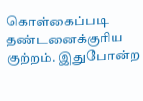கொள்கைப்படி தண்டனைக்குரிய குற்றம். இதுபோன்ற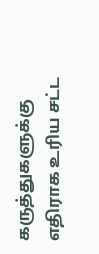கருத்துகளுக்கு எதிராக உரிய சட்ட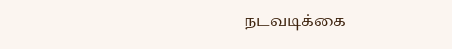நடவடிக்கை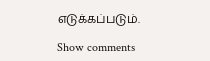எடுக்கப்படும்.

Show comments